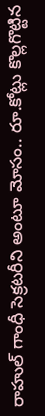రాహుల్ గాంధీ సెక్రటరీని అంటూ మోసం.. రూ.కోట్లు కొల్లగొట్టిన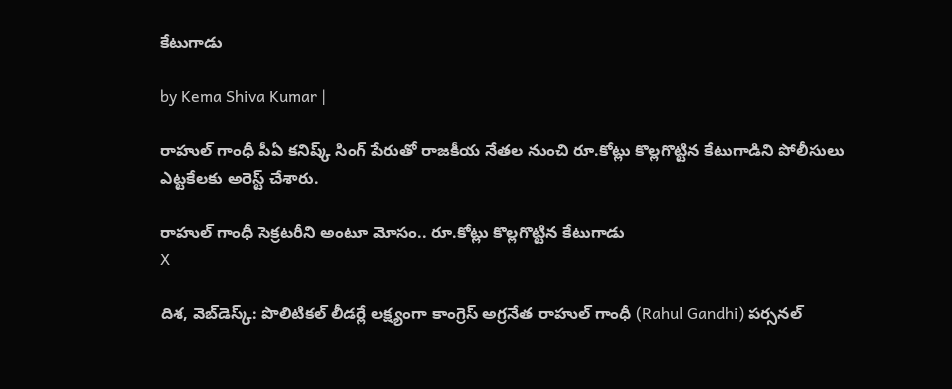కేటుగాడు

by Kema Shiva Kumar |

రాహుల్ గాంధీ పీఏ కనిష్క్ సింగ్ పేరుతో రాజకీయ నేతల నుంచి రూ.కోట్లు కొల్లగొట్టిన కేటుగాడిని పోలీసులు ఎట్టకేలకు అరెస్ట్ చేశారు.

రాహుల్ గాంధీ సెక్రటరీని అంటూ మోసం.. రూ.కోట్లు కొల్లగొట్టిన కేటుగాడు
X

దిశ, వెబ్‌డెస్క్: పొలిటికల్ లీడర్లే లక్ష్యంగా కాంగ్రెస్ అగ్రనేత రాహుల్ గాంధీ (Rahul Gandhi) పర్సనల్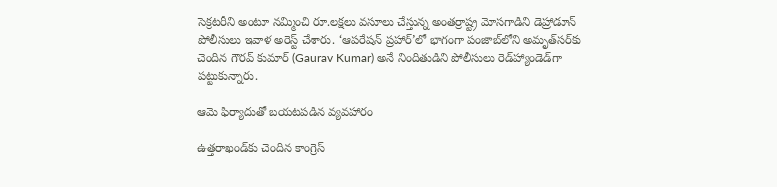సెక్రటరీని అంటూ నమ్మించి రూ.లక్షలు వసూలు చేస్తున్న అంతర్రాష్ట్ర మోసగాడిని డెహ్రాడూన్ పోలీసులు ఇవాళ అరెస్ట్ చేశారు. ‘ఆపరేషన్ ప్రహార్’లో భాగంగా పంజాబ్‌లోని అమృత్‌సర్‌కు చెందిన గౌరవ్ కుమార్ (Gaurav Kumar) అనే నిందితుడిని పోలీసులు రెడ్‌హ్యాండెడ్‌గా పట్టుకున్నారు.

ఆమె ఫిర్యాదుతో బయటపడిన వ్యవహారం

ఉత్తరాఖండ్‌కు చెందిన కాంగ్రెస్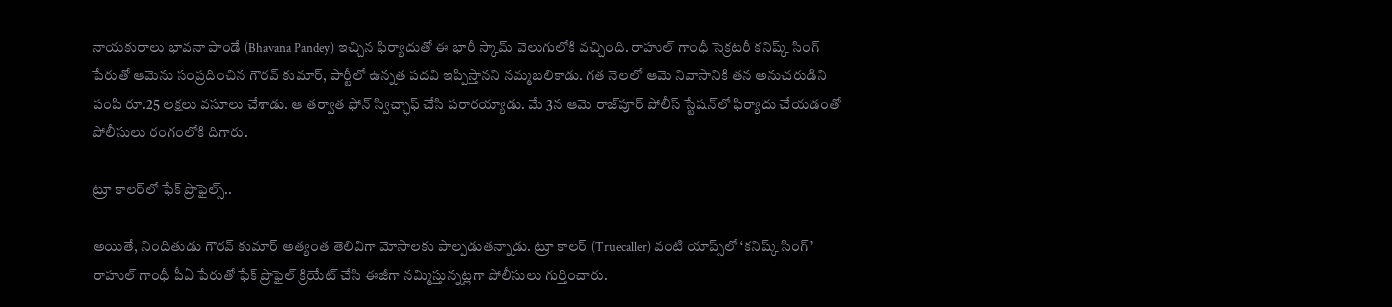నాయకురాలు భావనా పాండే (Bhavana Pandey) ఇచ్చిన ఫిర్యాదుతో ఈ భారీ స్కామ్ వెలుగులోకి వచ్చింది. రాహుల్ గాంధీ సెక్రటరీ కనిష్క్ సింగ్ పేరుతో ఆమెను సంప్రదించిన గౌరవ్ కుమార్, పార్టీలో ఉన్నత పదవి ఇప్పిస్తానని నమ్మబలికాడు. గత నెలలో ఆమె నివాసానికి తన అనుచరుడిని పంపి రూ.25 లక్షలు వసూలు చేశాడు. ఆ తర్వాత ఫోన్ స్విచ్ఛాఫ్ చేసి పరారయ్యాడు. మే 3న ఆమె రాజ్‌పూర్ పోలీస్ స్టేషన్‌లో ఫిర్యాదు చేయడంతో పోలీసులు రంగంలోకి దిగారు.

ట్రూ కాలర్‌లో ఫేక్ ప్రొఫైల్స్..

అయితే, నిందితుడు గౌరవ్ కుమార్ అత్యంత తెలివిగా మోసాలకు పాల్పడుతన్నాడు. ట్రూ కాలర్ (Truecaller) వంటి యాప్స్‌లో ‘కనిష్క్ సింగ్’ రాహుల్ గాంధీ పీఏ పేరుతో ఫేక్ ప్రొఫైల్ క్రియేట్ చేసి ఈజీగా నమ్మిస్తున్నట్లగా పోలీసులు గుర్తించారు.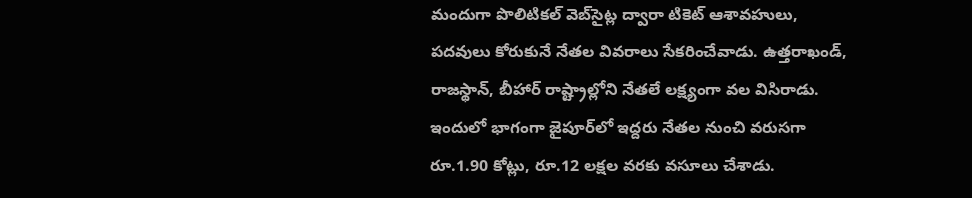మందుగా పొలిటికల్ వెబ్‌సైట్ల ద్వారా టికెట్ ఆశావహులు, పదవులు కోరుకునే నేతల వివరాలు సేకరించేవాడు. ఉత్తరాఖండ్, రాజస్థాన్, బీహార్ రాష్ట్రాల్లోని నేతలే లక్ష్యంగా వల విసిరాడు. ఇందులో భాగంగా జైపూర్‌లో ఇద్దరు నేతల నుంచి వరుసగా రూ.1.90 కోట్లు, రూ.12 లక్షల వరకు వసూలు చేశాడు.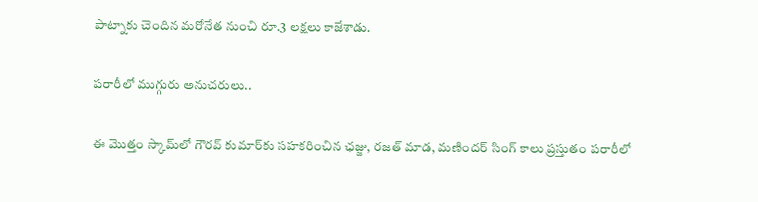పాట్నాకు చెందిన మరోనేత నుంచి రూ.3 లక్షలు కాజేశాడు.

పరారీలో ముగ్గురు అనుచరులు..

ఈ మొత్తం స్కామ్‌లో గౌరవ్ కుమార్‌కు సహకరించిన ఛజ్జు, రజత్ మాడ, మణిందర్ సింగ్ కాలు ప్రస్తుతం పరారీలో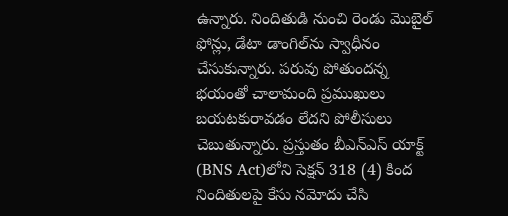ఉన్నారు. నిందితుడి నుంచి రెండు మొబైల్ ఫోన్లు, డేటా డాంగిల్‌ను స్వాధీనం చేసుకున్నారు. పరువు పోతుందన్న భయంతో చాలామంది ప్రముఖులు బయటకురావడం లేదని పోలీసులు చెబుతున్నారు. ప్రస్తుతం బీఎన్ఎస్ యాక్ట్‌ (BNS Act)లోని సెక్షన్ 318 (4) కింద నిందితులపై కేసు నమోదు చేసి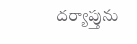దర్యాప్తును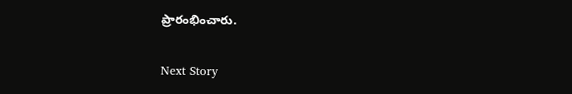ప్రారంభించారు.

Next Story